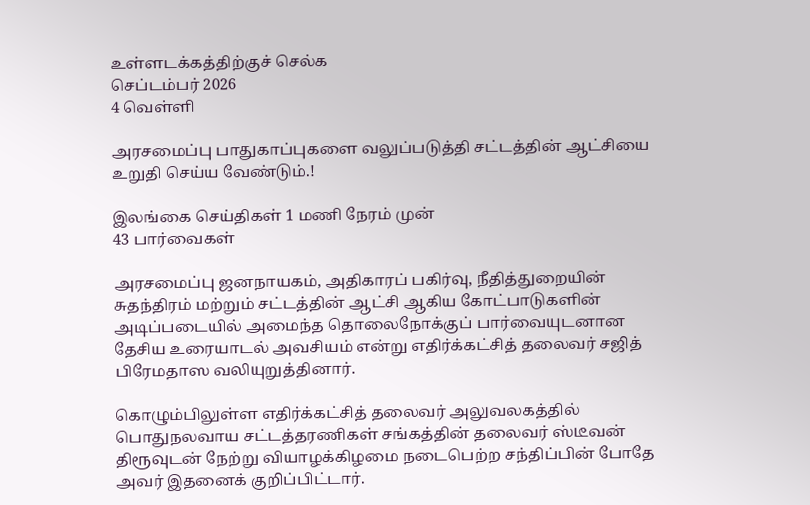உள்ளடக்கத்திற்குச் செல்க
செப்டம்பர் 2026
4 வெள்ளி

அரசமைப்பு பாதுகாப்புகளை வலுப்படுத்தி சட்டத்தின் ஆட்சியை உறுதி செய்ய வேண்டும்.!

இலங்கை செய்திகள் 1 மணி நேரம் முன்
43 பார்வைகள்

அரசமைப்பு ஜனநாயகம், அதிகாரப் பகிர்வு, நீதித்துறையின் சுதந்திரம் மற்றும் சட்டத்தின் ஆட்சி ஆகிய கோட்பாடுகளின் அடிப்படையில் அமைந்த தொலைநோக்குப் பார்வையுடனான தேசிய உரையாடல் அவசியம் என்று எதிர்க்கட்சித் தலைவர் சஜித் பிரேமதாஸ வலியுறுத்தினார்.

கொழும்பிலுள்ள எதிர்க்கட்சித் தலைவர் அலுவலகத்தில் பொதுநலவாய சட்டத்தரணிகள் சங்கத்தின் தலைவர் ஸ்டீவன் திரூவுடன் நேற்று வியாழக்கிழமை நடைபெற்ற சந்திப்பின் போதே அவர் இதனைக் குறிப்பிட்டார்.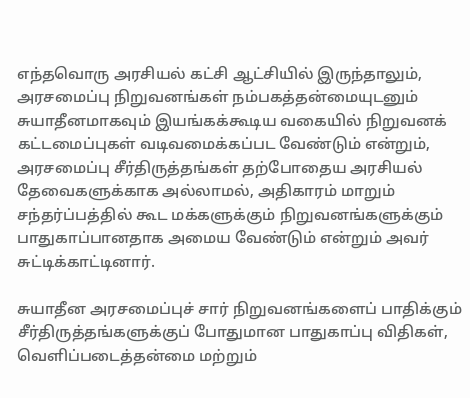எந்தவொரு அரசியல் கட்சி ஆட்சியில் இருந்தாலும், அரசமைப்பு நிறுவனங்கள் நம்பகத்தன்மையுடனும் சுயாதீனமாகவும் இயங்கக்கூடிய வகையில் நிறுவனக் கட்டமைப்புகள் வடிவமைக்கப்பட வேண்டும் என்றும், அரசமைப்பு சீர்திருத்தங்கள் தற்போதைய அரசியல் தேவைகளுக்காக அல்லாமல், அதிகாரம் மாறும் சந்தர்ப்பத்தில் கூட மக்களுக்கும் நிறுவனங்களுக்கும் பாதுகாப்பானதாக அமைய வேண்டும் என்றும் அவர் சுட்டிக்காட்டினார்.

சுயாதீன அரசமைப்புச் சார் நிறுவனங்களைப் பாதிக்கும் சீர்திருத்தங்களுக்குப் போதுமான பாதுகாப்பு விதிகள், வெளிப்படைத்தன்மை மற்றும்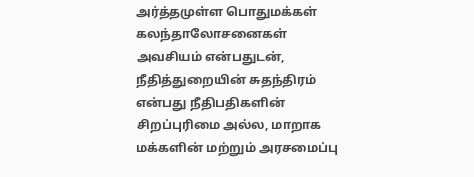அர்த்தமுள்ள பொதுமக்கள் கலந்தாலோசனைகள் அவசியம் என்பதுடன், நீதித்துறையின் சுதந்திரம் என்பது நீதிபதிகளின் சிறப்புரிமை அல்ல, மாறாக மக்களின் மற்றும் அரசமைப்பு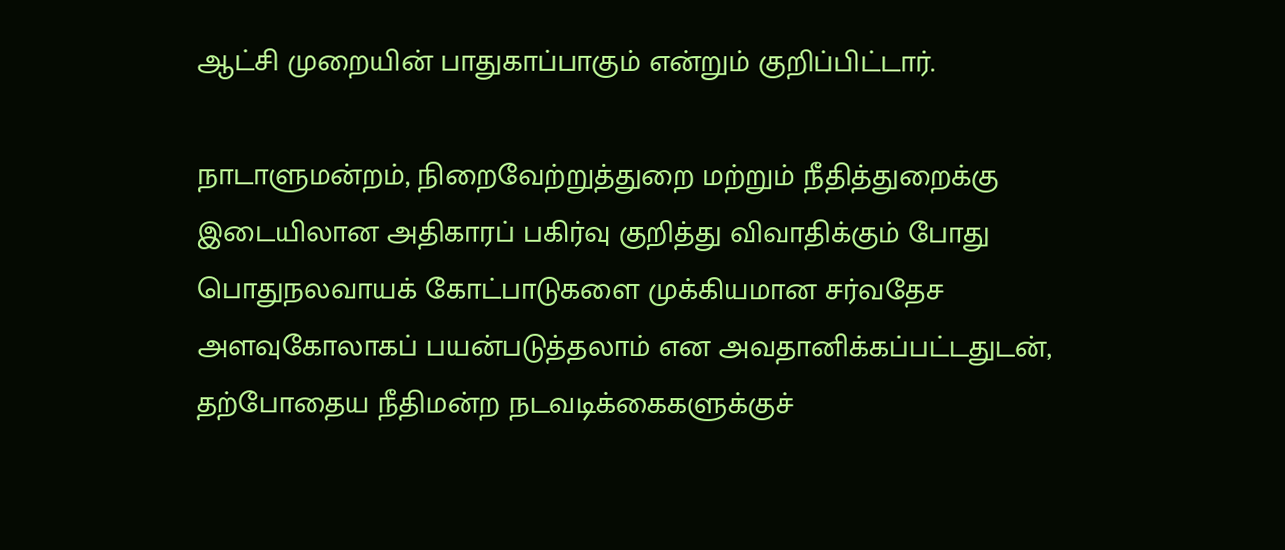ஆட்சி முறையின் பாதுகாப்பாகும் என்றும் குறிப்பிட்டார்.

நாடாளுமன்றம், நிறைவேற்றுத்துறை மற்றும் நீதித்துறைக்கு இடையிலான அதிகாரப் பகிர்வு குறித்து விவாதிக்கும் போது பொதுநலவாயக் கோட்பாடுகளை முக்கியமான சர்வதேச அளவுகோலாகப் பயன்படுத்தலாம் என அவதானிக்கப்பட்டதுடன், தற்போதைய நீதிமன்ற நடவடிக்கைகளுக்குச்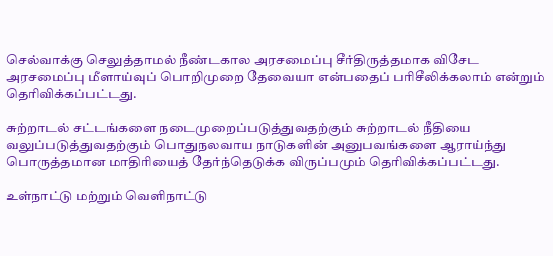செல்வாக்கு செலுத்தாமல் நீண்டகால அரசமைப்பு சீர்திருத்தமாக விசேட அரசமைப்பு மீளாய்வுப் பொறிமுறை தேவையா என்பதைப் பரிசீலிக்கலாம் என்றும் தெரிவிக்கப்பட்டது.

சுற்றாடல் சட்டங்களை நடைமுறைப்படுத்துவதற்கும் சுற்றாடல் நீதியை வலுப்படுத்துவதற்கும் பொதுநலவாய நாடுகளின் அனுபவங்களை ஆராய்ந்து பொருத்தமான மாதிரியைத் தேர்ந்தெடுக்க விருப்பமும் தெரிவிக்கப்பட்டது.

உள்நாட்டு மற்றும் வெளிநாட்டு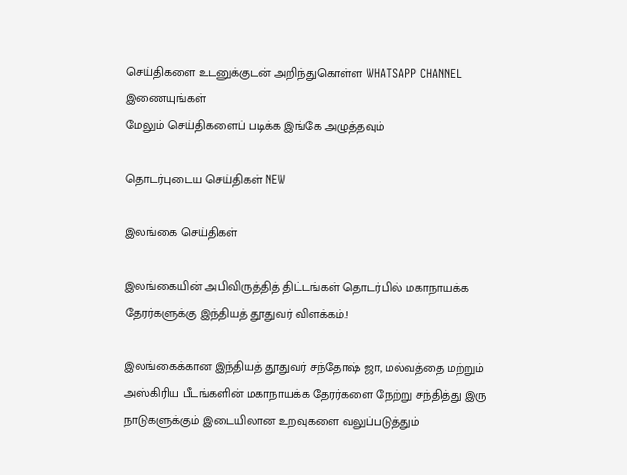செய்திகளை உடனுக்குடன் அறிந்துகொள்ள WHATSAPP CHANNEL இணையுங்கள்
மேலும் செய்திகளைப் படிக்க இங்கே அழுத்தவும்

தொடர்புடைய செய்திகள் NEW

இலங்கை செய்திகள்

இலங்கையின் அபிவிருத்தித் திட்டங்கள் தொடர்பில் மகாநாயக்க தேரர்களுக்கு இந்தியத் தூதுவர் விளக்கம்.!

இலங்கைக்கான இந்தியத் தூதுவர் சந்தோஷ் ஜா, மல்வத்தை மற்றும் அஸ்கிரிய பீடங்களின் மகாநாயக்க தேரர்களை நேற்று சந்தித்து இரு நாடுகளுக்கும் இடையிலான உறவுகளை வலுப்படுத்தும்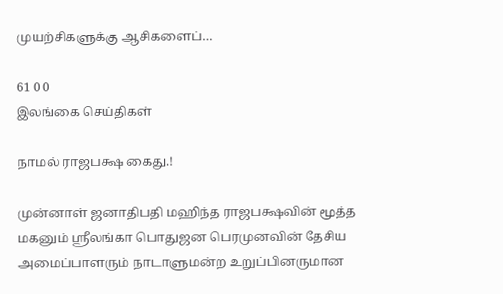முயற்சிகளுக்கு ஆசிகளைப்…

61 0 0
இலங்கை செய்திகள்

நாமல் ராஜபக்ஷ கைது.!

முன்னாள் ஜனாதிபதி மஹிந்த ராஜபக்ஷவின் மூத்த மகனும் ஸ்ரீலங்கா பொதுஜன பெரமுனவின் தேசிய அமைப்பாளரும் நாடாளுமன்ற உறுப்பினருமான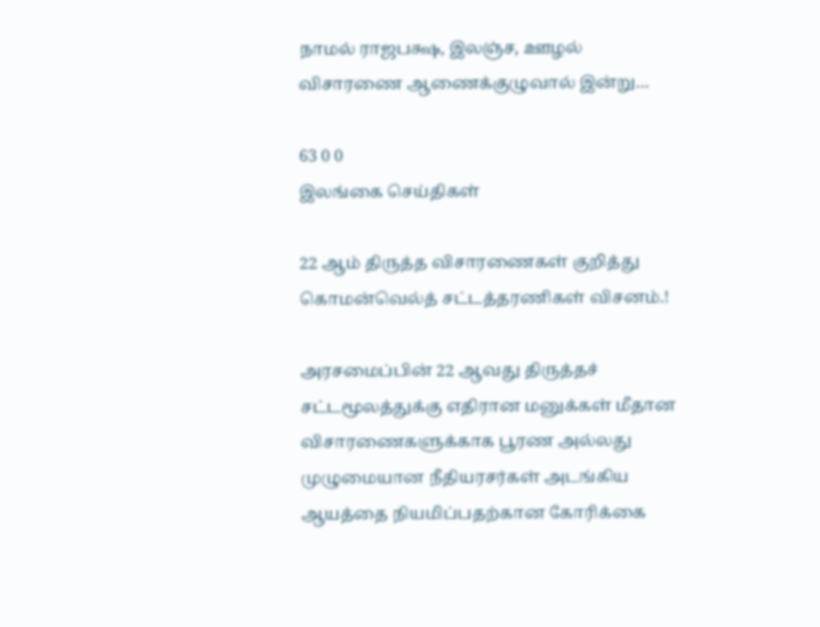நாமல் ராஜபக்ஷ, இலஞ்ச, ஊழல் விசாரணை ஆணைக்குழுவால் இன்று…

63 0 0
இலங்கை செய்திகள்

22 ஆம் திருத்த விசாரணைகள் குறித்து கொமன்வெல்த் சட்டத்தரணிகள் விசனம்.!

அரசமைப்பின் 22 ஆவது திருத்தச் சட்டமூலத்துக்கு எதிரான மனுக்கள் மீதான விசாரணைகளுக்காக பூரண அல்லது முழுமையான நீதியரசர்கள் அடங்கிய ஆயத்தை நியமிப்பதற்கான கோரிக்கை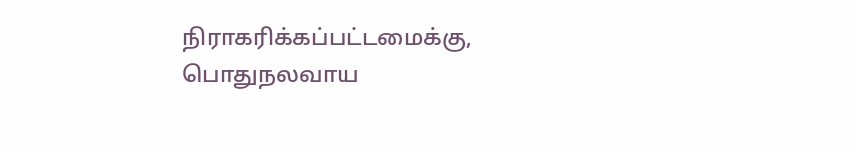நிராகரிக்கப்பட்டமைக்கு, பொதுநலவாய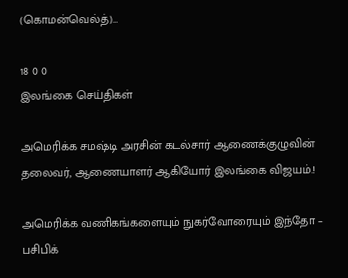(கொமன்வெல்த்)…

18 0 0
இலங்கை செய்திகள்

அமெரிக்க சமஷ்டி அரசின் கடல்சார் ஆணைக்குழுவின் தலைவர், ஆணையாளர் ஆகியோர் இலங்கை விஜயம்.!

அமெரிக்க வணிகங்களையும் நுகர்வோரையும் இந்தோ – பசிபிக்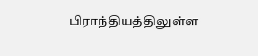பிராந்தியத்திலுள்ள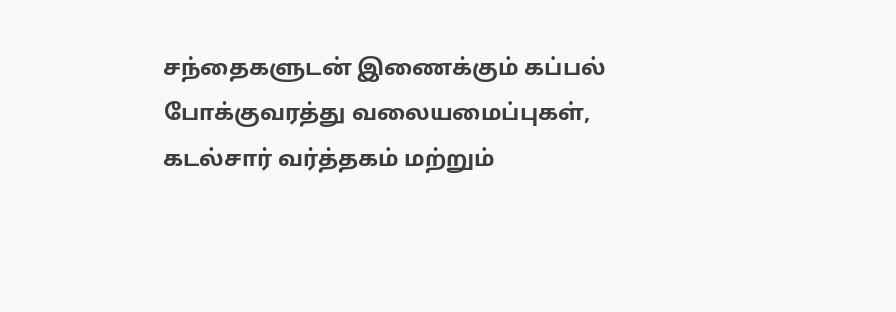சந்தைகளுடன் இணைக்கும் கப்பல் போக்குவரத்து வலையமைப்புகள், கடல்சார் வர்த்தகம் மற்றும்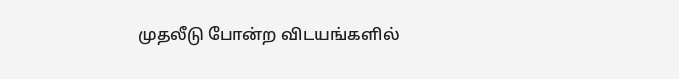முதலீடு போன்ற விடயங்களில்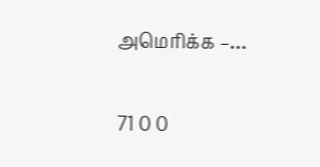அமெரிக்க –…

71 0 0